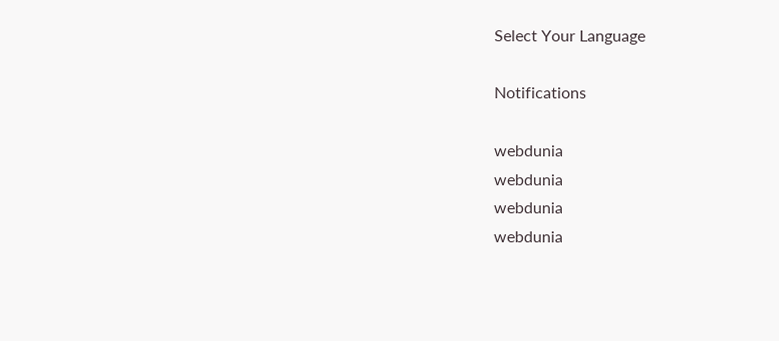Select Your Language

Notifications

webdunia
webdunia
webdunia
webdunia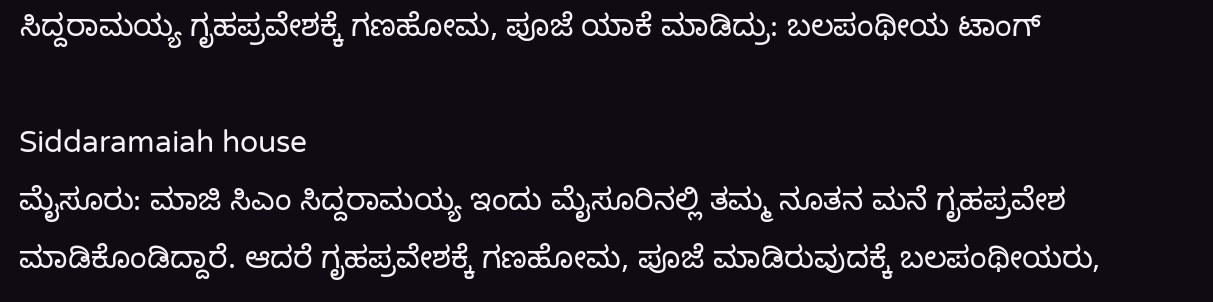ಸಿದ್ದರಾಮಯ್ಯ ಗೃಹಪ್ರವೇಶಕ್ಕೆ ಗಣಹೋಮ, ಪೂಜೆ ಯಾಕೆ ಮಾಡಿದ್ರು: ಬಲಪಂಥೀಯ ಟಾಂಗ್

Siddaramaiah house
ಮೈಸೂರು: ಮಾಜಿ ಸಿಎಂ ಸಿದ್ದರಾಮಯ್ಯ ಇಂದು ಮೈಸೂರಿನಲ್ಲಿ ತಮ್ಮ ನೂತನ ಮನೆ ಗೃಹಪ್ರವೇಶ ಮಾಡಿಕೊಂಡಿದ್ದಾರೆ. ಆದರೆ ಗೃಹಪ್ರವೇಶಕ್ಕೆ ಗಣಹೋಮ, ಪೂಜೆ ಮಾಡಿರುವುದಕ್ಕೆ ಬಲಪಂಥೀಯರು,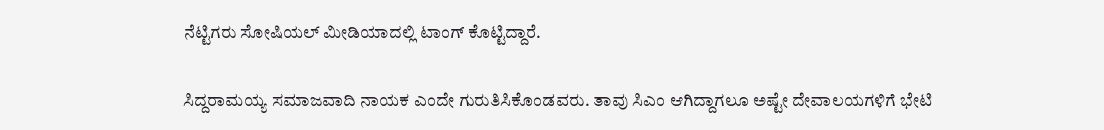ನೆಟ್ಟಿಗರು ಸೋಷಿಯಲ್ ಮೀಡಿಯಾದಲ್ಲಿ ಟಾಂಗ್ ಕೊಟ್ಟಿದ್ದಾರೆ.

ಸಿದ್ದರಾಮಯ್ಯ ಸಮಾಜವಾದಿ ನಾಯಕ ಎಂದೇ ಗುರುತಿಸಿಕೊಂಡವರು. ತಾವು ಸಿಎಂ ಆಗಿದ್ದಾಗಲೂ ಅಷ್ಟೇ ದೇವಾಲಯಗಳಿಗೆ ಭೇಟಿ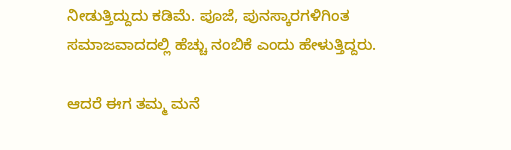ನೀಡುತ್ತಿದ್ದುದು ಕಡಿಮೆ. ಪೂಜೆ, ಪುನಸ್ಕಾರಗಳಿಗಿಂತ ಸಮಾಜವಾದದಲ್ಲಿ ಹೆಚ್ಚು ನಂಬಿಕೆ ಎಂದು ಹೇಳುತ್ತಿದ್ದರು.

ಆದರೆ ಈಗ ತಮ್ಮ ಮನೆ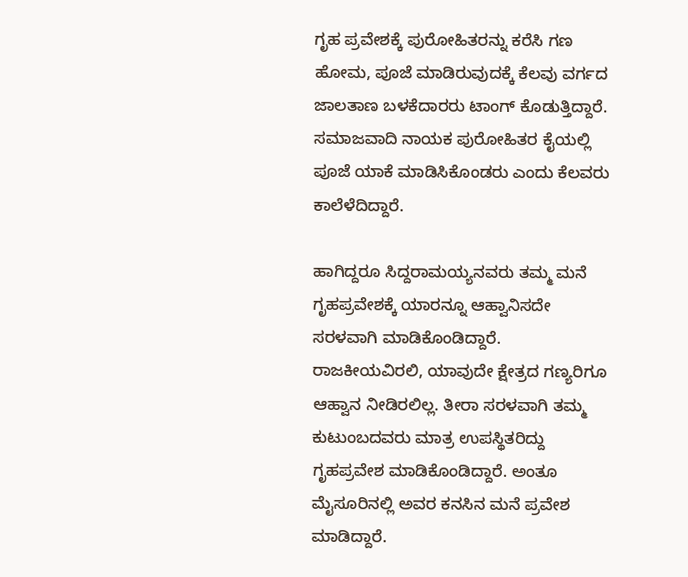ಗೃಹ ಪ್ರವೇಶಕ್ಕೆ ಪುರೋಹಿತರನ್ನು ಕರೆಸಿ ಗಣ ಹೋಮ, ಪೂಜೆ ಮಾಡಿರುವುದಕ್ಕೆ ಕೆಲವು ವರ್ಗದ ಜಾಲತಾಣ ಬಳಕೆದಾರರು ಟಾಂಗ್ ಕೊಡುತ್ತಿದ್ದಾರೆ. ಸಮಾಜವಾದಿ ನಾಯಕ ಪುರೋಹಿತರ ಕೈಯಲ್ಲಿ ಪೂಜೆ ಯಾಕೆ ಮಾಡಿಸಿಕೊಂಡರು ಎಂದು ಕೆಲವರು ಕಾಲೆಳೆದಿದ್ದಾರೆ.

ಹಾಗಿದ್ದರೂ ಸಿದ್ದರಾಮಯ್ಯನವರು ತಮ್ಮ ಮನೆ ಗೃಹಪ್ರವೇಶಕ್ಕೆ ಯಾರನ್ನೂ ಆಹ್ವಾನಿಸದೇ ಸರಳವಾಗಿ ಮಾಡಿಕೊಂಡಿದ್ದಾರೆ. ರಾಜಕೀಯವಿರಲಿ, ಯಾವುದೇ ಕ್ಷೇತ್ರದ ಗಣ್ಯರಿಗೂ ಆಹ್ವಾನ ನೀಡಿರಲಿಲ್ಲ. ತೀರಾ ಸರಳವಾಗಿ ತಮ್ಮ ಕುಟುಂಬದವರು ಮಾತ್ರ ಉಪಸ್ಥಿತರಿದ್ದು ಗೃಹಪ್ರವೇಶ ಮಾಡಿಕೊಂಡಿದ್ದಾರೆ. ಅಂತೂ ಮೈಸೂರಿನಲ್ಲಿ ಅವರ ಕನಸಿನ ಮನೆ ಪ್ರವೇಶ ಮಾಡಿದ್ದಾರೆ.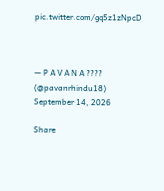pic.twitter.com/gq5z1zNpcD



— P A V A N A ???? (@pavanrhindu18) September 14, 2026

Share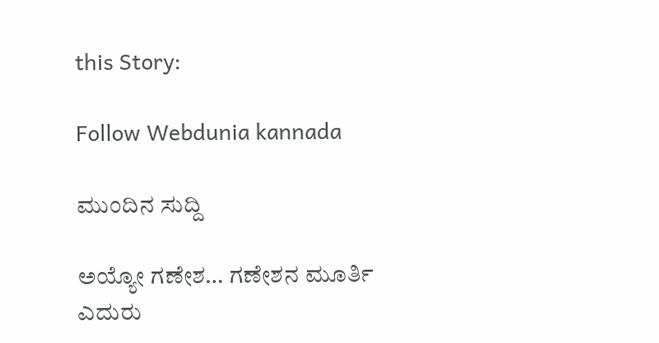this Story:

Follow Webdunia kannada

ಮುಂದಿನ ಸುದ್ದಿ

ಅಯ್ಯೋ ಗಣೇಶ… ಗಣೇಶನ ಮೂರ್ತಿ ಎದುರು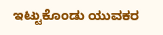ಇಟ್ಟುಕೊಂಡು ಯುವಕರ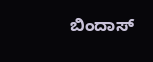ಬಿಂದಾಸ್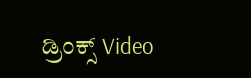ಡ್ರಿಂಕ್ಸ್ Video